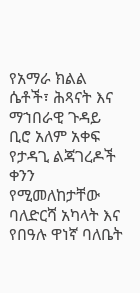የአማራ ክልል ሴቶች፣ ሕጻናት እና ማኀበራዊ ጉዳይ ቢሮ አለም አቀፍ የታዳጊ ልጃገረዶች ቀንን የሚመለከታቸው ባለድርሻ አካላት እና የበዓሉ ዋነኛ ባለቤት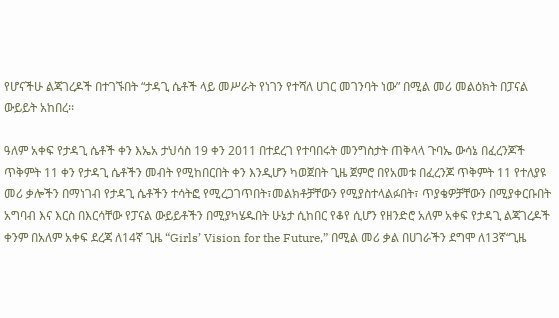የሆናችሁ ልጃገረዶች በተገኙበት “ታዳጊ ሴቶች ላይ መሥራት የነገን የተሻለ ሀገር መገንባት ነው” በሚል መሪ መልዕክት በፓናል ውይይት አከበረ፡፡

ዓለም አቀፍ የታዳጊ ሴቶች ቀን እኤአ ታህሳስ 19 ቀን 2011 በተደረገ የተባበሩት መንግስታት ጠቅላላ ጉባኤ ውሳኔ በፈረንጆች ጥቅምት 11 ቀን የታዳጊ ሴቶችን መብት የሚከበርበት ቀን እንዲሆን ካወጀበት ጊዜ ጀምሮ በየአመቱ በፈረንጆ ጥቅምት 11 የተለያዩ መሪ ቃሎችን በማነገብ የታዳጊ ሴቶችን ተሳትፎ የሚረጋገጥበት፣መልክቶቻቸውን የሚያስተላልፉበት፣ ጥያቄዎቻቸውን በሚያቀርቡበት አግባብ እና እርስ በእርሳቸው የፓናል ውይይቶችን በሚያካሄዱበት ሁኔታ ሲከበር የቆየ ሲሆን የዘንድሮ አለም አቀፍ የታዳጊ ልጃገረዶች ቀንም በአለም አቀፍ ደረጃ ለ14ኛ ጊዜ “Girls’ Vision for the Future,” በሚል መሪ ቃል በሀገራችን ደግሞ ለ13ኛ“ጊዜ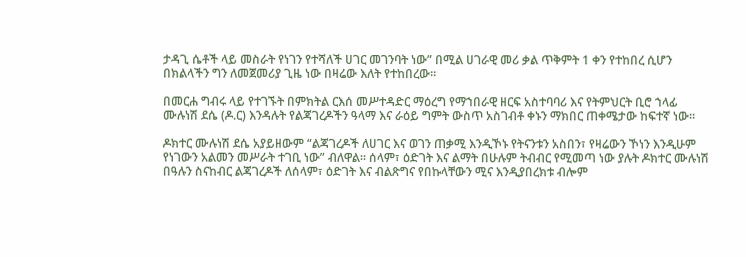ታዳጊ ሴቶች ላይ መስራት የነገን የተሻለች ሀገር መገንባት ነው” በሚል ሀገራዊ መሪ ቃል ጥቅምት 1 ቀን የተከበረ ሲሆን በክልላችን ግን ለመጀመሪያ ጊዜ ነው በዛሬው እለት የተከበረው፡፡

በመርሐ ግብሩ ላይ የተገኙት በምክትል ርእሰ መሥተዳድር ማዕረግ የማኀበራዊ ዘርፍ አስተባባሪ እና የትምህርት ቢሮ ኀላፊ ሙሉነሽ ደሴ (ዶ.ር) እንዳሉት የልጃገረዶችን ዓላማ እና ራዕይ ግምት ውስጥ አስገብቶ ቀኑን ማክበር ጠቀሜታው ከፍተኛ ነው።

ዶክተር ሙሉነሽ ደሴ አያይዘውም “ልጃገረዶች ለሀገር እና ወገን ጠቃሚ እንዲኾኑ የትናንቱን አስበን፣ የዛሬውን ኾነን እንዲሁም የነገውን አልመን መሥራት ተገቢ ነው” ብለዋል። ሰላም፣ ዕድገት እና ልማት በሁሉም ትብብር የሚመጣ ነው ያሉት ዶክተር ሙሉነሽ በዓሉን ስናከብር ልጃገረዶች ለሰላም፣ ዕድገት እና ብልጽግና የበኩላቸውን ሚና እንዲያበረክቱ ብሎም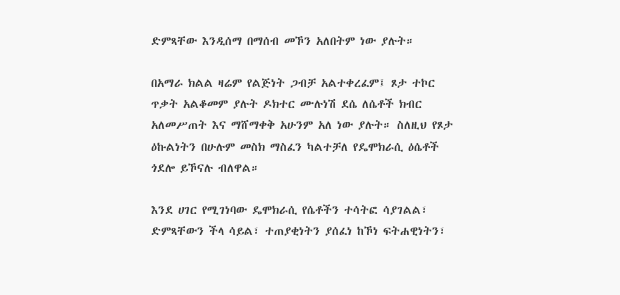ድምጻቸው እንዲሰማ በማሰብ መኾን አለበትም ነው ያሉት።

በአማራ ክልል ዛሬም የልጅነት ጋብቻ አልተቀረፈም፤ ጾታ ተኮር ጥቃት አልቆመም ያሉት ዶክተር ሙሉነሽ ደሴ ለሴቶች ክብር አለመሥጠት እና ማሸማቀቅ አሁንም አለ ነው ያሉት። ስለዚህ የጾታ ዕኩልነትን በሁሉም መስክ ማስፈን ካልተቻለ የዴሞክራሲ ዕሴቶች ጎደሎ ይኾናሉ ብለዋል።

እንደ ሀገር የሚገነባው ዴሞክራሲ የሴቶችን ተሳትፎ ሳያገልል፣ ድምጻቸውን ችላ ሳይል፣ ተጠያቂነትን ያሰፈነ ከኾነ ፍትሐዊነትን፣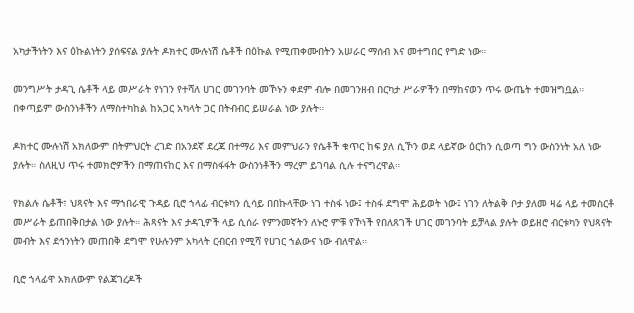አካታችነትን እና ዕኩልነትን ያሰፍናል ያሉት ዶክተር ሙሉነሽ ሴቶች በዕኩል የሚጠቀሙበትን አሠራር ማሰብ እና መተግበር የግድ ነው።

መንግሥት ታዳጊ ሴቶች ላይ መሥራት የነገን የተሻለ ሀገር መገንባት መኾኑን ቀደም ብሎ በመገንዘብ በርካታ ሥራዎችን በማከናወን ጥሩ ውጤት ተመዝግቧል። በቀጣይም ውስንነቶችን ለማስተካከል ከአጋር አካላት ጋር በትብብር ይሠራል ነው ያሉት።

ዶክተር ሙሉነሽ አክለውም በትምህርት ረገድ በአንደኛ ደረጃ በተማሪ እና መምህራን የሴቶች ቁጥር ከፍ ያለ ሲኾን ወደ ላይኛው ዕርከን ሲወጣ ግን ውስንነት አለ ነው ያሉት። ስለዚህ ጥሩ ተመክሮዎችን በማጠናከር እና በማስፋፋት ውስንነቶችን ማረም ይገባል ሲሉ ተናግረዋል።

የክልሉ ሴቶች፣ ህጻናት እና ማኀበራዊ ጉዳይ ቢሮ ኀላፊ ብርቱካን ሲሳይ በበኩላቸው ነገ ተስፋ ነው፤ ተስፋ ደግሞ ሕይወት ነው፤ ነገን ለትልቅ ቦታ ያለመ ዛሬ ላይ ተመስርቶ መሥራት ይጠበቅበታል ነው ያሉት። ሕጻናት እና ታዳጊዎች ላይ ሲሰራ የምንመኛትን ለኑሮ ምቹ የኾነች የበለጸገች ሀገር መገንባት ይቻላል ያሉት ወይዘሮ ብርቱካን የህጻናት መብት እና ደኅንነትን መጠበቅ ደግሞ የሁሉንም አካላት ርብርብ የሚሻ የሀገር ኀልውና ነው ብለዋል።

ቢሮ ኀላፊዋ አክለውም የልጃገረዶች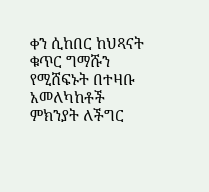ቀን ሲከበር ከህጻናት ቁጥር ግማሹን የሚሸፍኑት በተዛቡ አመለካከቶች ምክንያት ለችግር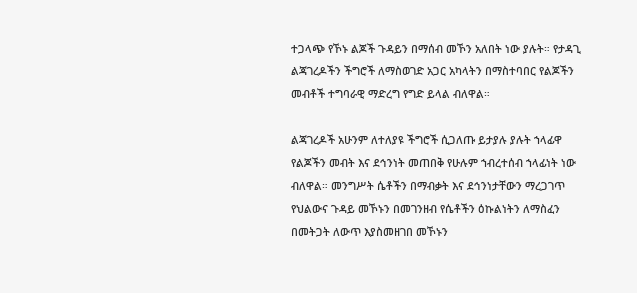ተጋላጭ የኾኑ ልጆች ጉዳይን በማሰብ መኾን አለበት ነው ያሉት። የታዳጊ ልጃገረዶችን ችግሮች ለማስወገድ አጋር አካላትን በማስተባበር የልጆችን መብቶች ተግባራዊ ማድረግ የግድ ይላል ብለዋል።

ልጃገረዶች አሁንም ለተለያዩ ችግሮች ሲጋለጡ ይታያሉ ያሉት ኀላፊዋ የልጆችን መብት እና ደኅንነት መጠበቅ የሁሉም ኀብረተሰብ ኀላፊነት ነው ብለዋል። መንግሥት ሴቶችን በማብቃት እና ደኅንነታቸውን ማረጋገጥ የህልውና ጉዳይ መኾኑን በመገንዘብ የሴቶችን ዕኩልነትን ለማስፈን በመትጋት ለውጥ እያስመዘገበ መኾኑን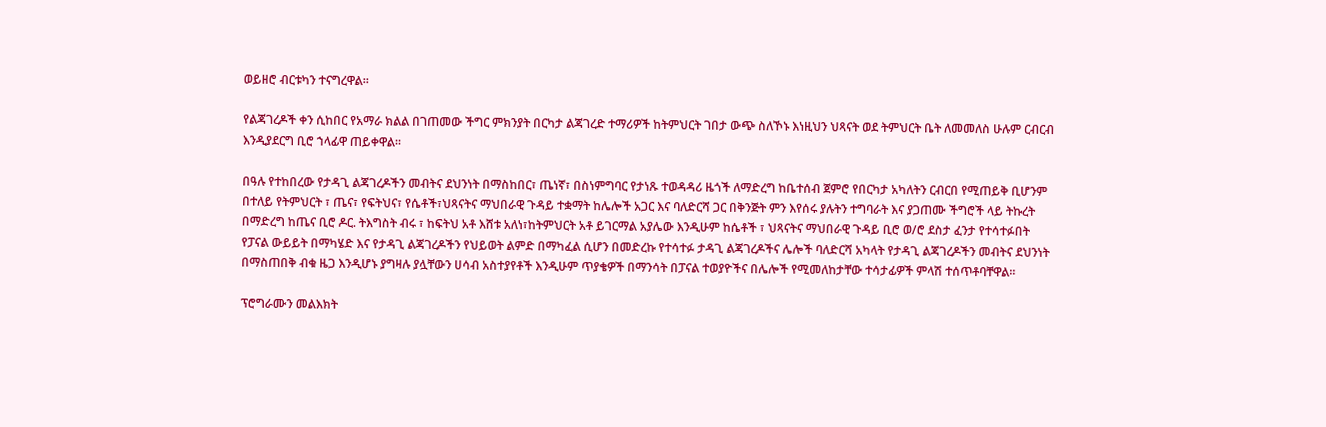ወይዘሮ ብርቱካን ተናግረዋል።

የልጃገረዶች ቀን ሲከበር የአማራ ክልል በገጠመው ችግር ምክንያት በርካታ ልጃገረድ ተማሪዎች ከትምህርት ገበታ ውጭ ስለኾኑ እነዚህን ህጻናት ወደ ትምህርት ቤት ለመመለስ ሁሉም ርብርብ እንዲያደርግ ቢሮ ኀላፊዋ ጠይቀዋል።

በዓሉ የተከበረው የታዳጊ ልጃገረዶችን መብትና ደህንነት በማስከበር፣ ጤነኛ፣ በስነምግባር የታነጹ ተወዳዳሪ ዜጎች ለማድረግ ከቤተሰብ ጀምሮ የበርካታ አካለትን ርብርበ የሚጠይቅ ቢሆንም በተለይ የትምህርት ፣ ጤና፣ የፍትህና፣ የሴቶች፣ህጻናትና ማህበራዊ ጉዳይ ተቋማት ከሌሎች አጋር እና ባለድርሻ ጋር በቅንጅት ምን እየሰሩ ያሉትን ተግባራት እና ያጋጠሙ ችግሮች ላይ ትኩረት በማድረግ ከጤና ቢሮ ዶር. ትእግስት ብሩ ፣ ከፍትህ አቶ እሸቱ አለነ፣ከትምህርት አቶ ይገርማል አያሌው እንዲሁም ከሴቶች ፣ ህጻናትና ማህበራዊ ጉዳይ ቢሮ ወ/ሮ ደስታ ፈንታ የተሳተፉበት የፓናል ውይይት በማካሄድ እና የታዳጊ ልጃገረዶችን የህይወት ልምድ በማካፈል ሲሆን በመድረኩ የተሳተፉ ታዳጊ ልጃገረዶችና ሌሎች ባለድርሻ አካላት የታዳጊ ልጃገረዶችን መብትና ደህንነት በማስጠበቅ ብቁ ዜጋ እንዲሆኑ ያግዛሉ ያሏቸውን ሀሳብ አስተያየቶች እንዲሁም ጥያቄዎች በማንሳት በፓናል ተወያዮችና በሌሎች የሚመለከታቸው ተሳታፊዎች ምላሽ ተሰጥቶባቸዋል፡፡

ፕሮግራሙን መልእክት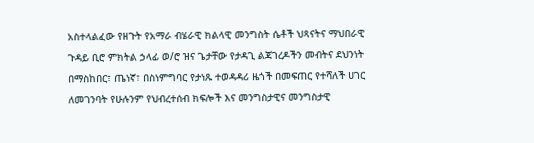አስተላልፈው የዘጉት የአማራ ብሄራዊ ክልላዊ መንግስት ሴቶች ህጻናትና ማህበራዊ ጉዳይ ቢሮ ምክትል ኃላፊ ወ/ሮ ዝና ጌታቸው የታዳጊ ልጃገረዶችን መብትና ደህንነት በማስከበር፣ ጤነኛ፣ በስነምግባር የታነጹ ተወዳዳሪ ዜጎች በመፍጠር የተሻለች ሀገር ለመገንባት የሁሉንም የህብረተሰብ ክፍሎች እና መንግስታዊና መንግስታዊ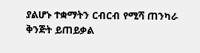ያልሆኑ ተቋማትን ርብርብ የሚሻ ጠንካራ ቅንጅት ይጠይቃል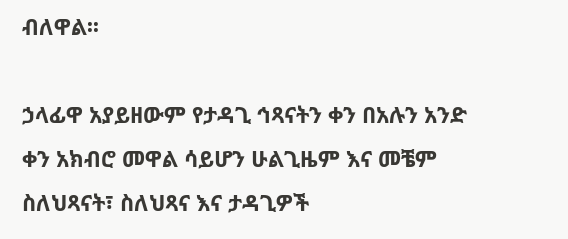ብለዋል፡፡

ኃላፊዋ አያይዘውም የታዳጊ ኅጻናትን ቀን በአሉን አንድ ቀን አክብሮ መዋል ሳይሆን ሁልጊዜም እና መቼም ስለህጻናት፣ ስለህጻና እና ታዳጊዎች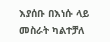እያሰቡ በእነሱ ላይ መስራት ካልተቻለ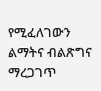የሚፈለገውን ልማትና ብልጽግና ማረጋገጥ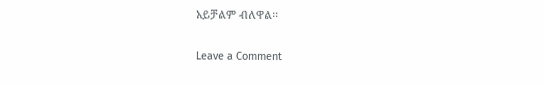አይቻልም ብለዋል፡፡

Leave a Comment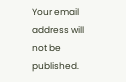Your email address will not be published.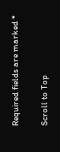Required fields are marked *

Scroll to Top